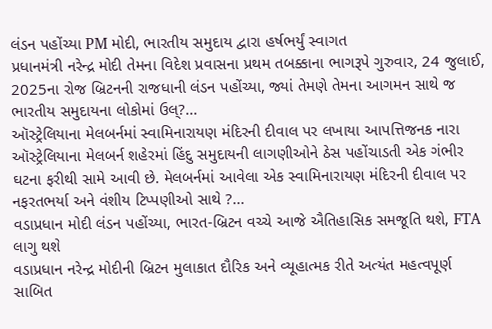લંડન પહોંચ્યા PM મોદી, ભારતીય સમુદાય દ્વારા હર્ષભર્યું સ્વાગત
પ્રધાનમંત્રી નરેન્દ્ર મોદી તેમના વિદેશ પ્રવાસના પ્રથમ તબક્કાના ભાગરૂપે ગુરુવાર, 24 જુલાઈ, 2025ના રોજ બ્રિટનની રાજધાની લંડન પહોંચ્યા, જ્યાં તેમણે તેમના આગમન સાથે જ ભારતીય સમુદાયના લોકોમાં ઉલ્?...
ઑસ્ટ્રેલિયાના મેલબર્નમાં સ્વામિનારાયણ મંદિરની દીવાલ પર લખાયા આપત્તિજનક નારા
ઑસ્ટ્રેલિયાના મેલબર્ન શહેરમાં હિંદુ સમુદાયની લાગણીઓને ઠેસ પહોંચાડતી એક ગંભીર ઘટના ફરીથી સામે આવી છે. મેલબર્નમાં આવેલા એક સ્વામિનારાયણ મંદિરની દીવાલ પર નફરતભર્યા અને વંશીય ટિપ્પણીઓ સાથે ?...
વડાપ્રધાન મોદી લંડન પહોંચ્યા, ભારત-બ્રિટન વચ્ચે આજે ઐતિહાસિક સમજૂતિ થશે, FTA લાગુ થશે
વડાપ્રધાન નરેન્દ્ર મોદીની બ્રિટન મુલાકાત દૌરિક અને વ્યૂહાત્મક રીતે અત્યંત મહત્વપૂર્ણ સાબિત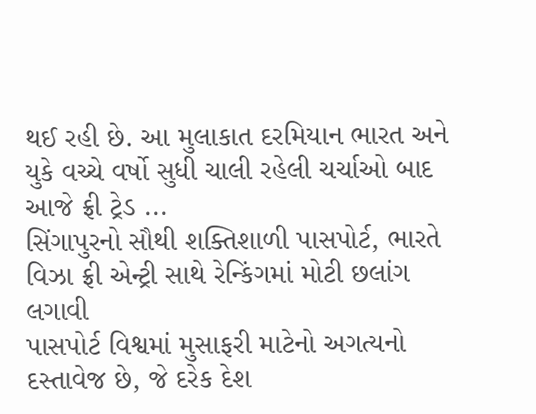થઈ રહી છે. આ મુલાકાત દરમિયાન ભારત અને યુકે વચ્ચે વર્ષો સુધી ચાલી રહેલી ચર્ચાઓ બાદ આજે ફ્રી ટ્રેડ ...
સિંગાપુરનો સૌથી શક્તિશાળી પાસપોર્ટ, ભારતે વિઝા ફ્રી એન્ટ્રી સાથે રેન્કિંગમાં મોટી છલાંગ લગાવી
પાસપોર્ટ વિશ્વમાં મુસાફરી માટેનો અગત્યનો દસ્તાવેજ છે, જે દરેક દેશ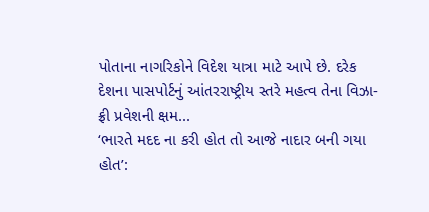પોતાના નાગરિકોને વિદેશ યાત્રા માટે આપે છે. દરેક દેશના પાસપોર્ટનું આંતરરાષ્ટ્રીય સ્તરે મહત્વ તેના વિઝા-ફ્રી પ્રવેશની ક્ષમ...
‘ભારતે મદદ ના કરી હોત તો આજે નાદાર બની ગયા હોત’: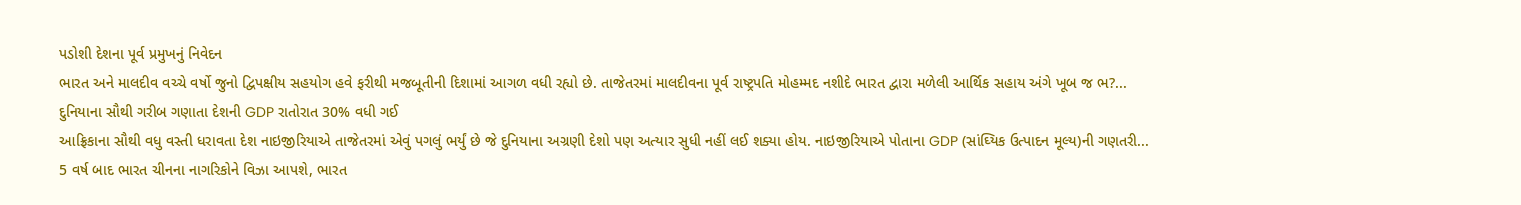પડોશી દેશના પૂર્વ પ્રમુખનું નિવેદન
ભારત અને માલદીવ વચ્ચે વર્ષો જુનો દ્વિપક્ષીય સહયોગ હવે ફરીથી મજબૂતીની દિશામાં આગળ વધી રહ્યો છે. તાજેતરમાં માલદીવના પૂર્વ રાષ્ટ્રપતિ મોહમ્મદ નશીદે ભારત દ્વારા મળેલી આર્થિક સહાય અંગે ખૂબ જ ભ?...
દુનિયાના સૌથી ગરીબ ગણાતા દેશની GDP રાતોરાત 30% વધી ગઈ
આફ્રિકાના સૌથી વધુ વસ્તી ધરાવતા દેશ નાઇજીરિયાએ તાજેતરમાં એવું પગલું ભર્યું છે જે દુનિયાના અગ્રણી દેશો પણ અત્યાર સુધી નહીં લઈ શક્યા હોય. નાઇજીરિયાએ પોતાના GDP (સાંઘ્યિક ઉત્પાદન મૂલ્ય)ની ગણતરી...
5 વર્ષ બાદ ભારત ચીનના નાગરિકોને વિઝા આપશે, ભારત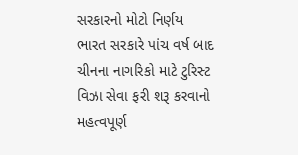સરકારનો મોટો નિર્ણય
ભારત સરકારે પાંચ વર્ષ બાદ ચીનના નાગરિકો માટે ટુરિસ્ટ વિઝા સેવા ફરી શરૂ કરવાનો મહત્વપૂર્ણ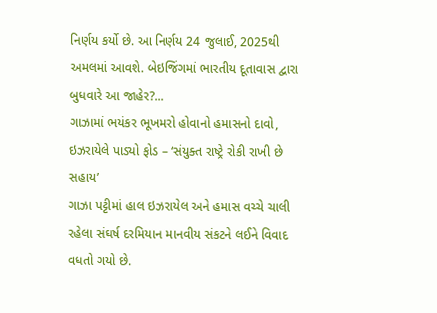નિર્ણય કર્યો છે. આ નિર્ણય 24 જુલાઈ, 2025થી અમલમાં આવશે. બેઇજિંગમાં ભારતીય દૂતાવાસ દ્વારા બુધવારે આ જાહેર?...
ગાઝામાં ભયંકર ભૂખમરો હોવાનો હમાસનો દાવો, ઇઝરાયેલે પાડ્યો ફોડ – ‘સંયુક્ત રાષ્ટ્રે રોકી રાખી છે સહાય’
ગાઝા પટ્ટીમાં હાલ ઇઝરાયેલ અને હમાસ વચ્ચે ચાલી રહેલા સંઘર્ષ દરમિયાન માનવીય સંકટને લઈને વિવાદ વધતો ગયો છે.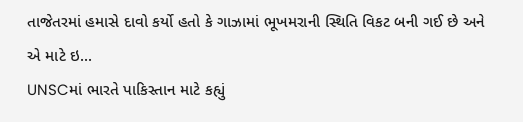તાજેતરમાં હમાસે દાવો કર્યો હતો કે ગાઝામાં ભૂખમરાની સ્થિતિ વિકટ બની ગઈ છે અને એ માટે ઇ...
UNSCમાં ભારતે પાકિસ્તાન માટે કહ્યું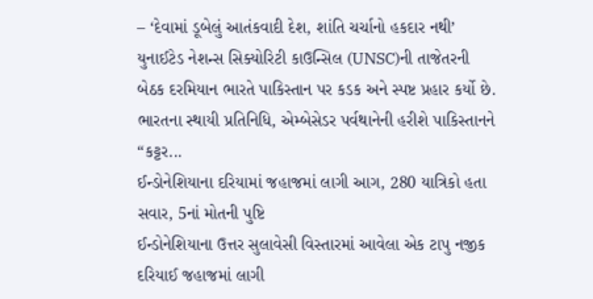– ‘દેવામાં ડૂબેલું આતંકવાદી દેશ, શાંતિ ચર્ચાનો હકદાર નથી’
યુનાઈટેડ નેશન્સ સિક્યોરિટી કાઉન્સિલ (UNSC)ની તાજેતરની બેઠક દરમિયાન ભારતે પાકિસ્તાન પર કડક અને સ્પષ્ટ પ્રહાર કર્યો છે. ભારતના સ્થાયી પ્રતિનિધિ, એમ્બેસેડર પર્વથાનેની હરીશે પાકિસ્તાનને “કટ્ટર...
ઈન્ડોનેશિયાના દરિયામાં જહાજમાં લાગી આગ, 280 યાત્રિકો હતા સવાર, 5નાં મોતની પુષ્ટિ
ઈન્ડોનેશિયાના ઉત્તર સુલાવેસી વિસ્તારમાં આવેલા એક ટાપુ નજીક દરિયાઈ જહાજમાં લાગી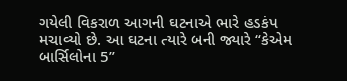ગયેલી વિકરાળ આગની ઘટનાએ ભારે હડકંપ મચાવ્યો છે. આ ઘટના ત્યારે બની જ્યારે “કેએમ બાર્સિલોના 5”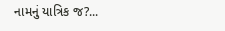નામનું યાત્રિક જ?...